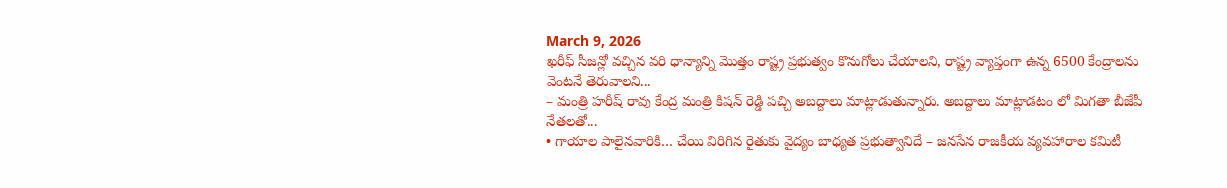March 9, 2026
ఖరీఫ్ సీజన్లో వచ్చిన వరి ధాన్యాన్ని మొత్తం రాష్ట్ర ప్రభుత్వం కొనుగోలు చేయాలని, రాష్ట్ర వ్యాప్తంగా ఉన్న 6500 కేంద్రాలను వెంటనే తెరువాలని...
– మంత్రి హరీష్ రావు కేంద్ర మంత్రి కిషన్ రెడ్డి పచ్చి అబద్దాలు మాట్లాడుతున్నారు. అబద్దాలు మాట్లాడటం లో మిగతా బీజేపీ నేతలతో...
• గాయాల పాలైనవారికి… చేయి విరిగిన రైతుకు వైద్యం బాధ్యత ప్రభుత్వానిదే – జనసేన రాజకీయ వ్యవహారాల కమిటీ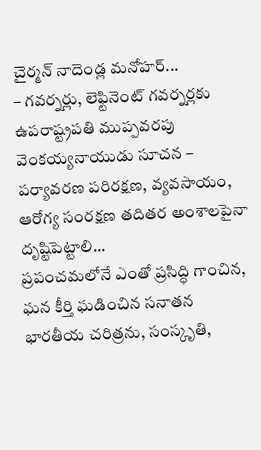చైర్మన్ నాదెండ్ల మనోహర్...
– గవర్నర్లు, లెఫ్టినెంట్ గవర్నర్లకు ఉపరాష్ట్రపతి ముప్పవరపు వెంకయ్యనాయుడు సూచన – పర్యావరణ పరిరక్షణ, వ్యవసాయం, ఆరోగ్య సంరక్షణ తదితర అంశాలపైనా దృష్టిపెట్టాలి...
ప్రపంచమలోనే ఎంతో ప్రసిద్ధి గాంచిన, ఘన కీర్తి ఘడించిన సనాతన భారతీయ చరిత్రను, సంస్కృతి,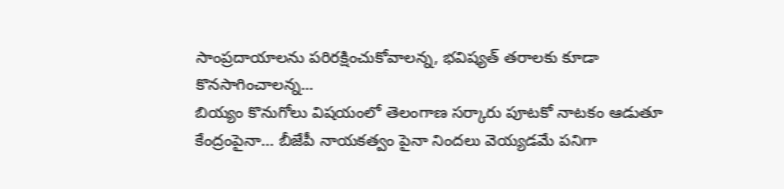సాంప్రదాయాలను పరిరక్షించుకోవాలన్న, భవిష్యత్ తరాలకు కూడా కొనసాగించాలన్న...
బియ్యం కొనుగోలు విషయంలో తెలంగాణ సర్కారు పూటకో నాటకం ఆడుతూ కేంద్రంపైనా… బీజేపీ నాయకత్వం పైనా నిందలు వెయ్యడమే పనిగా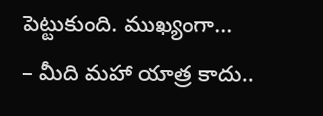పెట్టుకుంది. ముఖ్యంగా...
– మీది మహా యాత్ర కాదు..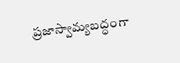ప్రజాస్వామ్యబద్ధంగా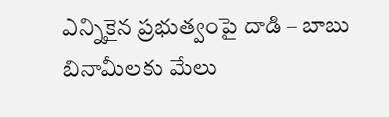ఎన్నికైన ప్రభుత్వంపై దాడి – బాబు బినామీలకు మేలు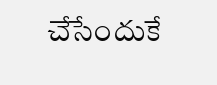చేసేందుకే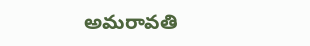అమరావతి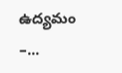ఉద్యమం –...